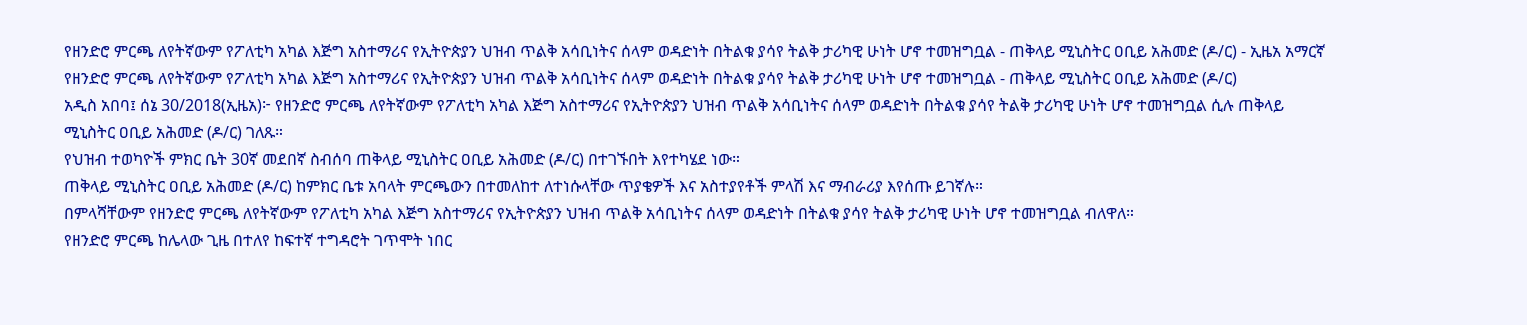የዘንድሮ ምርጫ ለየትኛውም የፖለቲካ አካል እጅግ አስተማሪና የኢትዮጵያን ህዝብ ጥልቅ አሳቢነትና ሰላም ወዳድነት በትልቁ ያሳየ ትልቅ ታሪካዊ ሁነት ሆኖ ተመዝግቧል - ጠቅላይ ሚኒስትር ዐቢይ አሕመድ (ዶ/ር) - ኢዜአ አማርኛ
የዘንድሮ ምርጫ ለየትኛውም የፖለቲካ አካል እጅግ አስተማሪና የኢትዮጵያን ህዝብ ጥልቅ አሳቢነትና ሰላም ወዳድነት በትልቁ ያሳየ ትልቅ ታሪካዊ ሁነት ሆኖ ተመዝግቧል - ጠቅላይ ሚኒስትር ዐቢይ አሕመድ (ዶ/ር)
አዲስ አበባ፤ ሰኔ 30/2018(ኢዜአ)፦ የዘንድሮ ምርጫ ለየትኛውም የፖለቲካ አካል እጅግ አስተማሪና የኢትዮጵያን ህዝብ ጥልቅ አሳቢነትና ሰላም ወዳድነት በትልቁ ያሳየ ትልቅ ታሪካዊ ሁነት ሆኖ ተመዝግቧል ሲሉ ጠቅላይ ሚኒስትር ዐቢይ አሕመድ (ዶ/ር) ገለጹ።
የህዝብ ተወካዮች ምክር ቤት 30ኛ መደበኛ ስብሰባ ጠቅላይ ሚኒስትር ዐቢይ አሕመድ (ዶ/ር) በተገኙበት እየተካሄደ ነው።
ጠቅላይ ሚኒስትር ዐቢይ አሕመድ (ዶ/ር) ከምክር ቤቱ አባላት ምርጫውን በተመለከተ ለተነሱላቸው ጥያቄዎች እና አስተያየቶች ምላሽ እና ማብራሪያ እየሰጡ ይገኛሉ።
በምላሻቸውም የዘንድሮ ምርጫ ለየትኛውም የፖለቲካ አካል እጅግ አስተማሪና የኢትዮጵያን ህዝብ ጥልቅ አሳቢነትና ሰላም ወዳድነት በትልቁ ያሳየ ትልቅ ታሪካዊ ሁነት ሆኖ ተመዝግቧል ብለዋለ።
የዘንድሮ ምርጫ ከሌላው ጊዜ በተለየ ከፍተኛ ተግዳሮት ገጥሞት ነበር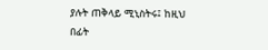ያሉት ጠቅላይ ሚኒስትሩ፤ ከዚህ በፊት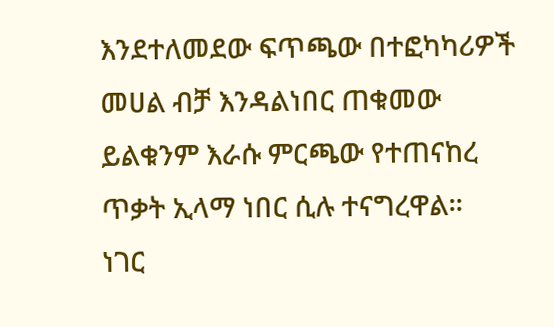እንደተለመደው ፍጥጫው በተፎካካሪዎች መሀል ብቻ እንዳልነበር ጠቁመው ይልቁንም እራሱ ምርጫው የተጠናከረ ጥቃት ኢላማ ነበር ሲሉ ተናግረዋል።
ነገር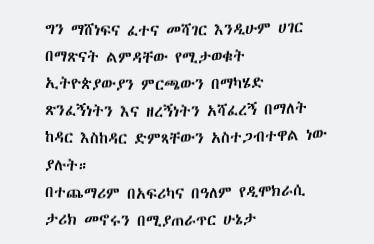ግን ማሸነፍና ፈተና መሻገር እንዲሁም ሀገር በማጽናት ልምዳቸው የሚታወቁት ኢትዮጵያውያን ምርጫውን በማካሄድ ጽንፈኝነትን እና ዘረኝነትን አሻፈረኝ በማለት ከዳር እስከዳር ድምጻቸውን አስተጋብተዋል ነው ያሉት።
በተጨማሪም በአፍሪካና በዓለም የዲሞክራሲ ታሪክ መኖሩን በሚያጠራጥር ሁኔታ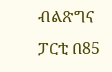ብልጽግና ፓርቲ በ85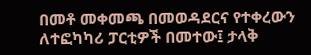በመቶ መቀመጫ በመወዳደርና የተቀረውን ለተፎካካሪ ፓርቲዎች በመተው፤ ታላቅ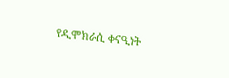የዲሞክራሲ ቀናዒነት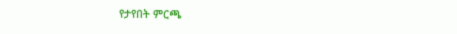የታየበት ምርጫ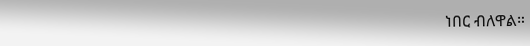ነበር ብለዋል።